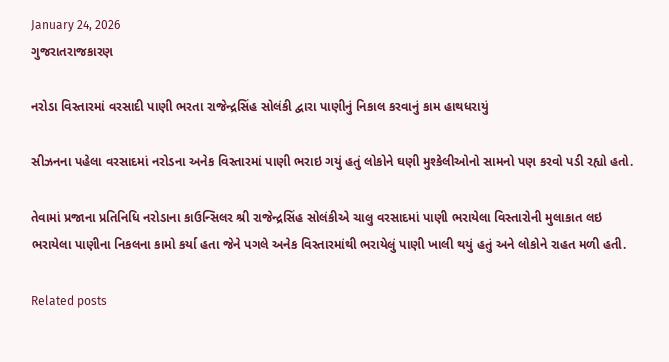January 24, 2026
ગુજરાતરાજકારણ

નરોડા વિસ્તારમાં વરસાદી પાણી ભરતા રાજેન્દ્રસિંહ સોલંકી દ્વારા પાણીનું નિકાલ કરવાનું કામ હાથધરાયું

સીઝનના પહેલા વરસાદમાં નરોડના અનેક વિસ્તારમાં પાણી ભરાઇ ગયું હતું લોકોને ઘણી મુશ્કેલીઓનો સામનો પણ કરવો પડી રહ્યો હતો.

તેવામાં પ્રજાના પ્રતિનિધિ નરોડાના કાઉન્સિલર શ્રી રાજેન્દ્રસિંહ સોલંકીએ ચાલુ વરસાદમાં પાણી ભરાયેલા વિસ્તારોની મુલાકાત લઇ ભરાયેલા પાણીના નિકલના કામો કર્યા હતા જેને પગલે અનેક વિસ્તારમાંથી ભરાયેલું પાણી ખાલી થયું હતું અને લોકોને રાહત મળી હતી.

Related posts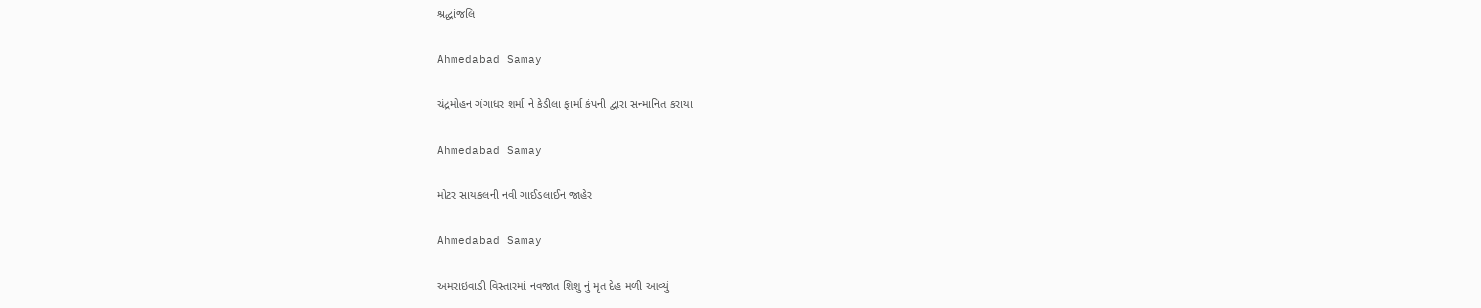શ્રદ્ધાંજલિ

Ahmedabad Samay

ચંદ્રમોહન ગંગાધર શર્મા ને કેડીલા ફાર્મા કંપની દ્વારા સન્માનિત કરાયા

Ahmedabad Samay

મોટર સાયકલની નવી ગાઈડલાઈન જાહેર

Ahmedabad Samay

અમરાઇવાડી વિસ્તારમાં નવજાત શિશુ નું મૃત દેહ મળી આવ્યું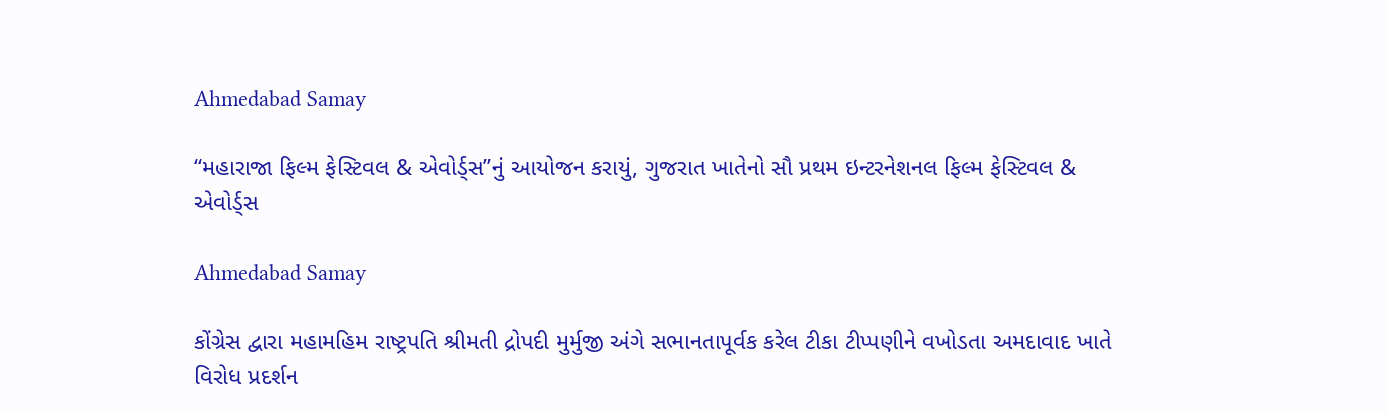Ahmedabad Samay

“મહારાજા ફિલ્મ ફેસ્ટિવલ & એવોર્ડ્સ”નું આયોજન કરાયું, ગુજરાત ખાતેનો સૌ પ્રથમ ઇન્ટરનેશનલ ફિલ્મ ફેસ્ટિવલ & એવોર્ડ્સ

Ahmedabad Samay

કોંગ્રેસ દ્વારા મહામહિમ રાષ્ટ્રપતિ શ્રીમતી દ્રોપદી મુર્મુજી અંગે સભાનતાપૂર્વક કરેલ ટીકા ટીપ્પણીને વખોડતા અમદાવાદ ખાતે વિરોધ પ્રદર્શન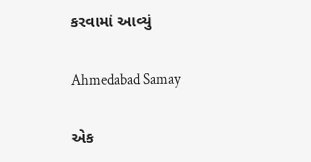કરવામાં આવ્યું

Ahmedabad Samay

એક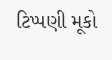ટિપ્પણી મૂકો